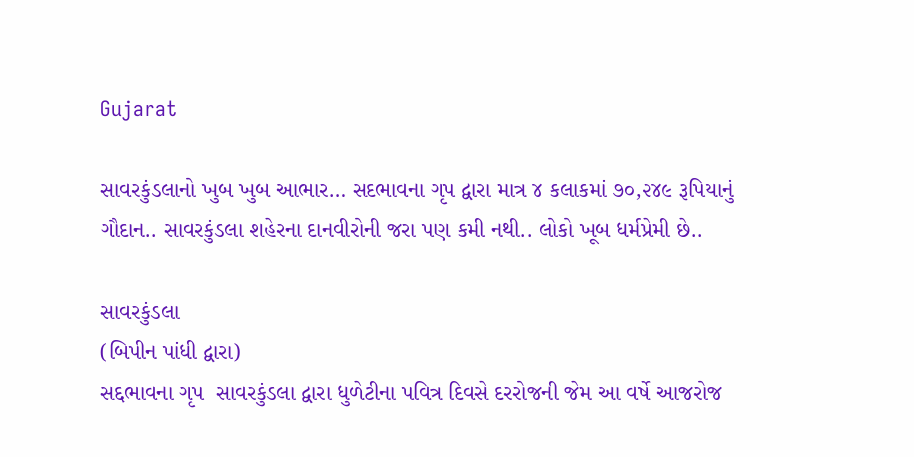Gujarat

સાવરકુંડલાનો ખુબ ખુબ આભાર… સદભાવના ગૃપ દ્વારા માત્ર ૪ કલાકમાં ૭૦,૨૪૯ રૂપિયાનું ગૌદાન.. સાવરકુંડલા શહેરના દાનવીરોની જરા પણ કમી નથી.. લોકો ખૂબ ધર્મપ્રેમી છે..

સાવરકુંડલા
(બિપીન પાંધી દ્વારા)
સદ્દભાવના ગૃપ  સાવરકુંડલા દ્વારા ધુળેટીના પવિત્ર દિવસે દરરોજની જેમ આ વર્ષે આજરોજ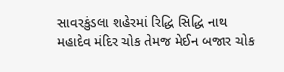સાવરકુંડલા શહેરમાં રિદ્ધિ સિદ્ધિ નાથ મહાદેવ મંદિર ચોક તેમજ મેઈન બજાર ચોક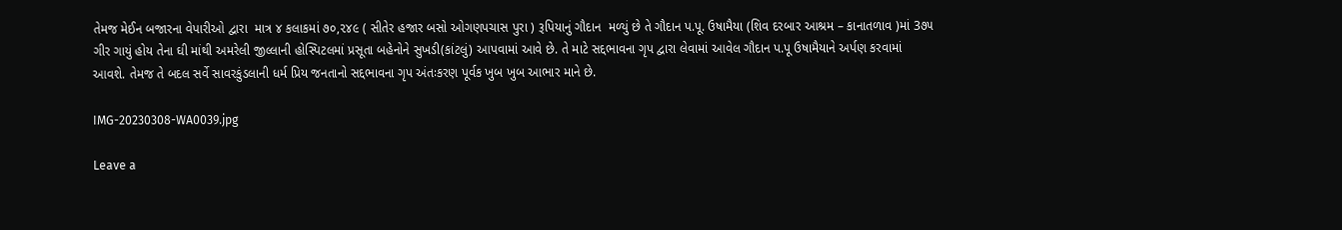તેમજ મેઈન બજારના વેપારીઓ દ્વારા  માત્ર ૪ કલાકમાં ૭૦,૨૪૯ ( સીતેર હજાર બસો ઓગણપચાસ પુરા ) રૂપિયાનું ગૌદાન  મળ્યું છે તે ગૌદાન પ.પૂ. ઉષામૈયા (શિવ દરબાર આશ્રમ – કાનાતળાવ )માં 3૭૫ ગીર ગાયું હોય તેના ઘી માંથી અમરેલી જીલ્લાની હોસ્પિટલમાં પ્રસૂતા બહેનોને સુખડી(કાંટલું) આપવામાં આવે છે. તે માટે સદ્દભાવના ગૃપ દ્વારા લેવામાં આવેલ ગૌદાન પ.પૂ ઉષામૈયાને અર્પણ કરવામાં આવશે. તેમજ તે બદલ સર્વે સાવરકુંડલાની ધર્મ પ્રિય જનતાનો સદ્દભાવના ગૃપ અંતઃકરણ પૂર્વક ખુબ ખુબ આભાર માને છે.

IMG-20230308-WA0039.jpg

Leave a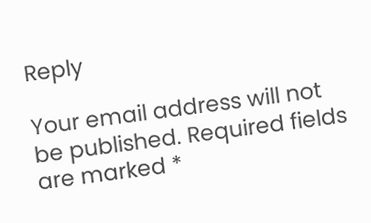Reply

Your email address will not be published. Required fields are marked *